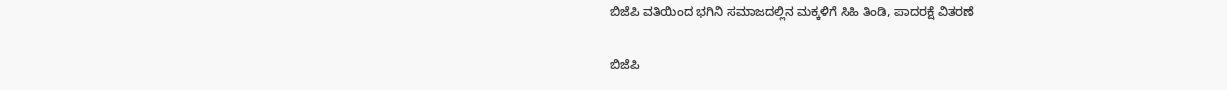ಬಿಜೆಪಿ ವತಿಯಿಂದ ಭಗಿನಿ ಸಮಾಜದಲ್ಲಿನ ಮಕ್ಕಳಿಗೆ ಸಿಹಿ ತಿಂಡಿ, ಪಾದರಕ್ಷೆ ವಿತರಣೆ

ಬಿಜೆಪಿ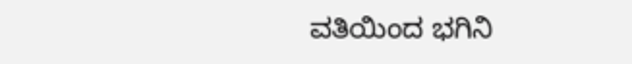ವತಿಯಿಂದ ಭಗಿನಿ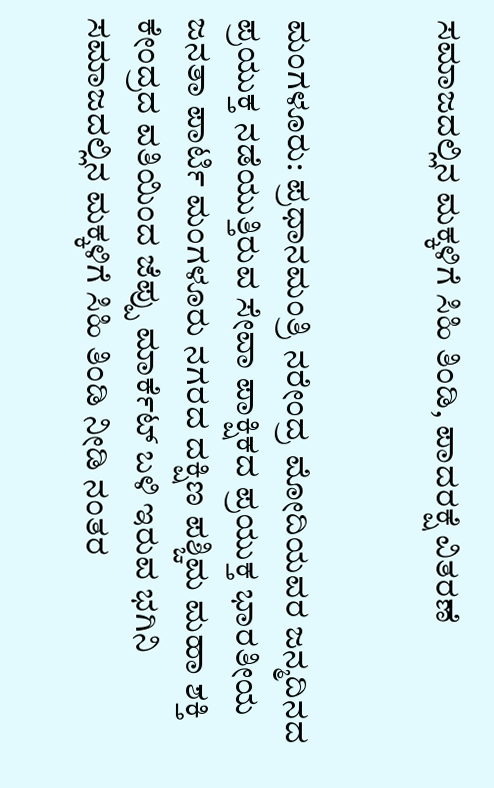ಸಮಾಜದಲ್ಲಿನ ಮಕ್ಕಳಿಗೆ ಸಿಹಿ ತಿಂಡಿ, ಪಾದರಕ್ಷೆ ವಿತರಣೆ


ಮಂಗಳೂರು: ಪ್ರಧಾನಮಂತ್ರಿ ನರೇಂದ್ರ ಮೋದಿಯವರ ಜನ್ಮದಿನದ ಪ್ರಯುಕ್ತ ನಡೆಯುತ್ತಿರುವ ಸೇವಾ ಪಾಕ್ಷಿಕದ ಪ್ರಯುಕ್ತ ಭಾರತೀಯ ಜನತಾ ಪಾರ್ಟಿ ಮಂಗಳೂರು ನಗರದ ದಕ್ಷಿಣ ಪಶ್ಚಿಮ ಮಹಾ ಶಕ್ತಿ ಕೇಂದ್ರದ ವತಿಯಿಂದ ಜೆಪ್ಪು ಮಾರ್ಕೆಟ್ ಬಳಿ ಇರುವ ಭಗಿನಿ ಸಮಾಜದಲ್ಲಿನ ಮಕ್ಕಳಿಗೆ ಸಿಹಿ ತಿಂಡಿ ನೀಡಿ ನಂತರ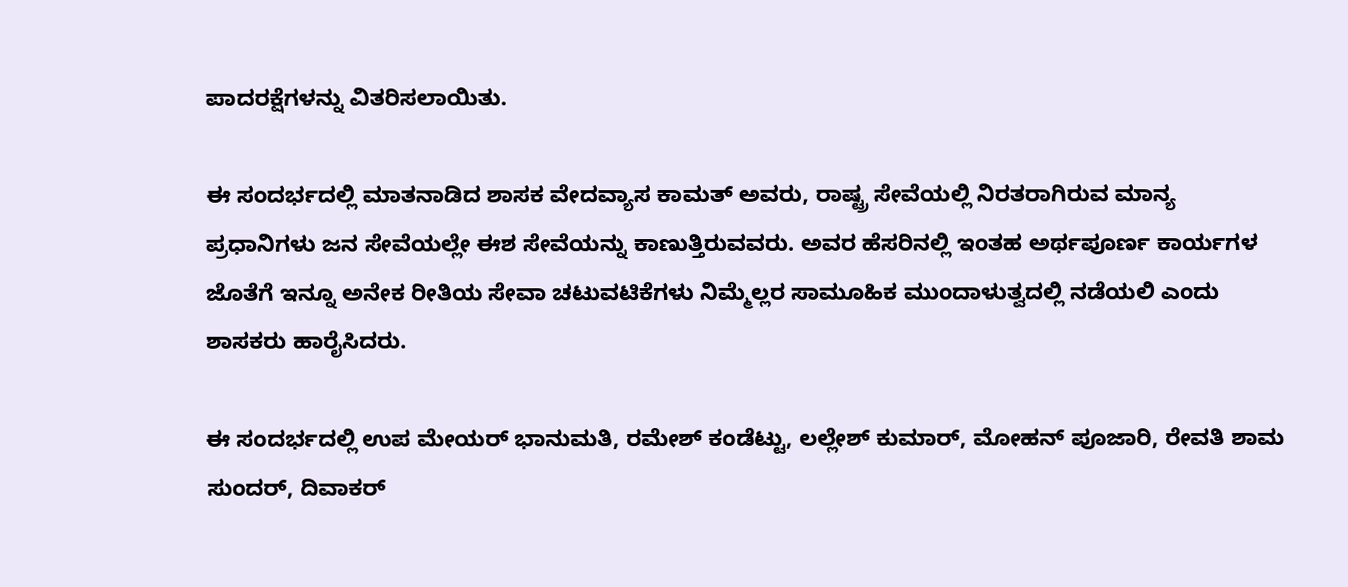ಪಾದರಕ್ಷೆಗಳನ್ನು ವಿತರಿಸಲಾಯಿತು.

ಈ ಸಂದರ್ಭದಲ್ಲಿ ಮಾತನಾಡಿದ ಶಾಸಕ ವೇದವ್ಯಾಸ ಕಾಮತ್ ಅವರು, ರಾಷ್ಟ್ರ ಸೇವೆಯಲ್ಲಿ ನಿರತರಾಗಿರುವ ಮಾನ್ಯ ಪ್ರಧಾನಿಗಳು ಜನ ಸೇವೆಯಲ್ಲೇ ಈಶ ಸೇವೆಯನ್ನು ಕಾಣುತ್ತಿರುವವರು. ಅವರ ಹೆಸರಿನಲ್ಲಿ ಇಂತಹ ಅರ್ಥಪೂರ್ಣ ಕಾರ್ಯಗಳ ಜೊತೆಗೆ ಇನ್ನೂ ಅನೇಕ ರೀತಿಯ ಸೇವಾ ಚಟುವಟಿಕೆಗಳು ನಿಮ್ಮೆಲ್ಲರ ಸಾಮೂಹಿಕ ಮುಂದಾಳುತ್ವದಲ್ಲಿ ನಡೆಯಲಿ ಎಂದು ಶಾಸಕರು ಹಾರೈಸಿದರು.

ಈ ಸಂದರ್ಭದಲ್ಲಿ ಉಪ ಮೇಯರ್ ಭಾನುಮತಿ, ರಮೇಶ್ ಕಂಡೆಟ್ಟು, ಲಲ್ಲೇಶ್ ಕುಮಾರ್, ಮೋಹನ್ ಪೂಜಾರಿ, ರೇವತಿ ಶಾಮ ಸುಂದರ್, ದಿವಾಕರ್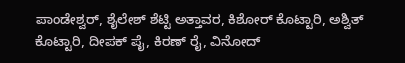ಪಾಂಡೇಶ್ವರ್, ಶೈಲೇಶ್ ಶೆಟ್ಟಿ ಅತ್ತಾವರ, ಕಿಶೋರ್ ಕೊಟ್ಟಾರಿ, ಅಶ್ವಿತ್  ಕೊಟ್ಟಾರಿ, ದೀಪಕ್ ಪೈ, ಕಿರಣ್ ರೈ, ವಿನೋದ್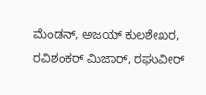ಮೆಂಡನ್, ಅಜಯ್ ಕುಲಶೇಖರ, ರವಿಶಂಕರ್ ಮಿಜಾರ್, ರಘುವೀರ್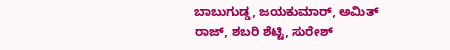ಬಾಬುಗುಡ್ಡ, ಜಯಕುಮಾರ್, ಅಮಿತ್ ರಾಜ್, ಶಬರಿ ಶೆಟ್ಟಿ, ಸುರೇಶ್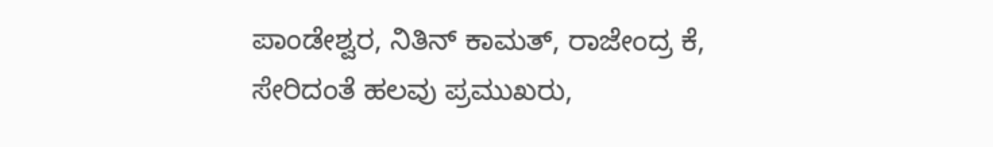ಪಾಂಡೇಶ್ವರ, ನಿತಿನ್ ಕಾಮತ್, ರಾಜೇಂದ್ರ ಕೆ, ಸೇರಿದಂತೆ ಹಲವು ಪ್ರಮುಖರು,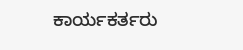ಕಾರ್ಯಕರ್ತರು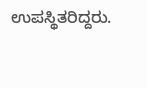ಉಪಸ್ಥಿತರಿದ್ದರು.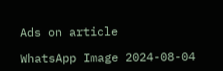Ads on article

WhatsApp Image 2024-08-04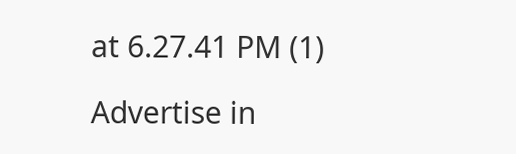at 6.27.41 PM (1)

Advertise in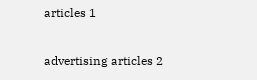articles 1

advertising articles 2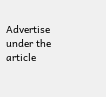Advertise under the article